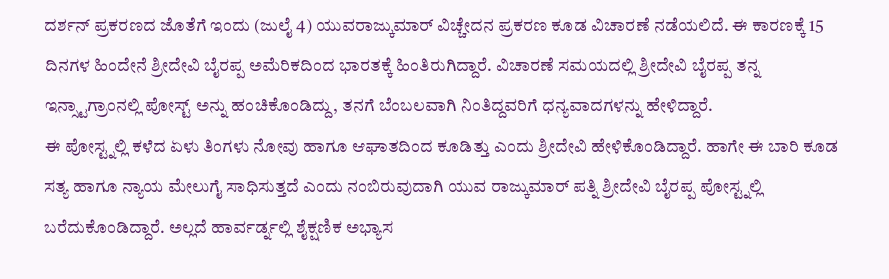ದರ್ಶನ್ ಪ್ರಕರಣದ ಜೊತೆಗೆ ಇಂದು (ಜುಲೈ 4) ಯುವರಾಜ್ಕುಮಾರ್ ವಿಚ್ಚೇದನ ಪ್ರಕರಣ ಕೂಡ ವಿಚಾರಣೆ ನಡೆಯಲಿದೆ. ಈ ಕಾರಣಕ್ಕೆ 15 ದಿನಗಳ ಹಿಂದೇನೆ ಶ್ರೀದೇವಿ ಬೈರಪ್ಪ ಅಮೆರಿಕದಿಂದ ಭಾರತಕ್ಕೆ ಹಿಂತಿರುಗಿದ್ದಾರೆ. ವಿಚಾರಣೆ ಸಮಯದಲ್ಲಿ ಶ್ರೀದೇವಿ ಬೈರಪ್ಪ ತನ್ನ ಇನ್ಸ್ಟಾಗ್ರಾಂನಲ್ಲಿ ಪೋಸ್ಟ್ ಅನ್ನು ಹಂಚಿಕೊಂಡಿದ್ದು, ತನಗೆ ಬೆಂಬಲವಾಗಿ ನಿಂತಿದ್ದವರಿಗೆ ಧನ್ಯವಾದಗಳನ್ನು ಹೇಳಿದ್ದಾರೆ.
ಈ ಪೋಸ್ಟ್ನಲ್ಲಿ ಕಳೆದ ಏಳು ತಿಂಗಳು ನೋವು ಹಾಗೂ ಆಘಾತದಿಂದ ಕೂಡಿತ್ತು ಎಂದು ಶ್ರೀದೇವಿ ಹೇಳಿಕೊಂಡಿದ್ದಾರೆ. ಹಾಗೇ ಈ ಬಾರಿ ಕೂಡ ಸತ್ಯ ಹಾಗೂ ನ್ಯಾಯ ಮೇಲುಗೈ ಸಾಧಿಸುತ್ತದೆ ಎಂದು ನಂಬಿರುವುದಾಗಿ ಯುವ ರಾಜ್ಕುಮಾರ್ ಪತ್ನಿ ಶ್ರೀದೇವಿ ಬೈರಪ್ಪ ಪೋಸ್ಟ್ನಲ್ಲಿ ಬರೆದುಕೊಂಡಿದ್ದಾರೆ. ಅಲ್ಲದೆ ಹಾರ್ವರ್ಡ್ನಲ್ಲಿ ಶೈಕ್ಷಣಿಕ ಅಭ್ಯಾಸ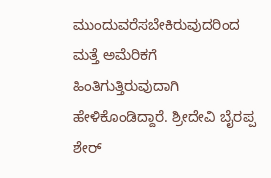ಮುಂದುವರೆಸಬೇಕಿರುವುದರಿಂದ ಮತ್ತೆ ಅಮೆರಿಕಗೆ ಹಿಂತಿಗುತ್ತಿರುವುದಾಗಿ ಹೇಳಿಕೊಂಡಿದ್ದಾರೆ. ಶ್ರೀದೇವಿ ಬೈರಪ್ಪ ಶೇರ್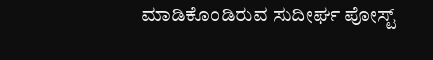ಮಾಡಿಕೊಂಡಿರುವ ಸುದೀರ್ಘ ಪೋಸ್ಟ್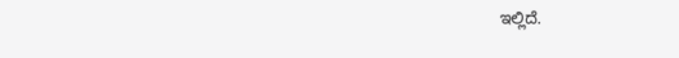ಇಲ್ಲಿದೆ.